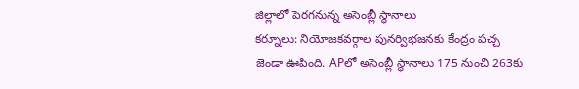జిల్లాలో పెరగనున్న అసెంబ్లీ స్థానాలు
కర్నూలు: నియోజకవర్గాల పునర్విభజనకు కేంద్రం పచ్చ జెండా ఊపింది. APలో అసెంబ్లీ స్థానాలు 175 నుంచి 263కు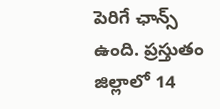పెరిగే ఛాన్స్ ఉంది. ప్రస్తుతం జిల్లాలో 14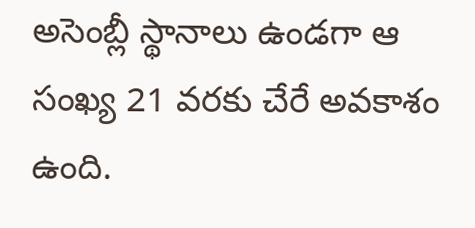అసెంబ్లీ స్థానాలు ఉండగా ఆ సంఖ్య 21 వరకు చేరే అవకాశం ఉంది.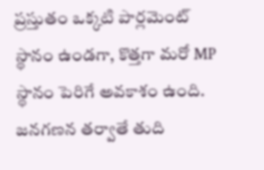ప్రస్తుతం ఒక్కటి పార్లమెంట్ స్థానం ఉండగా, కొత్తగా మరో MP స్థానం పెరిగే అవకాశం ఉంది. జనగణన తర్వాతే తుది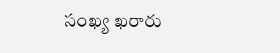సంఖ్య ఖరారు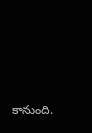కానుంది.